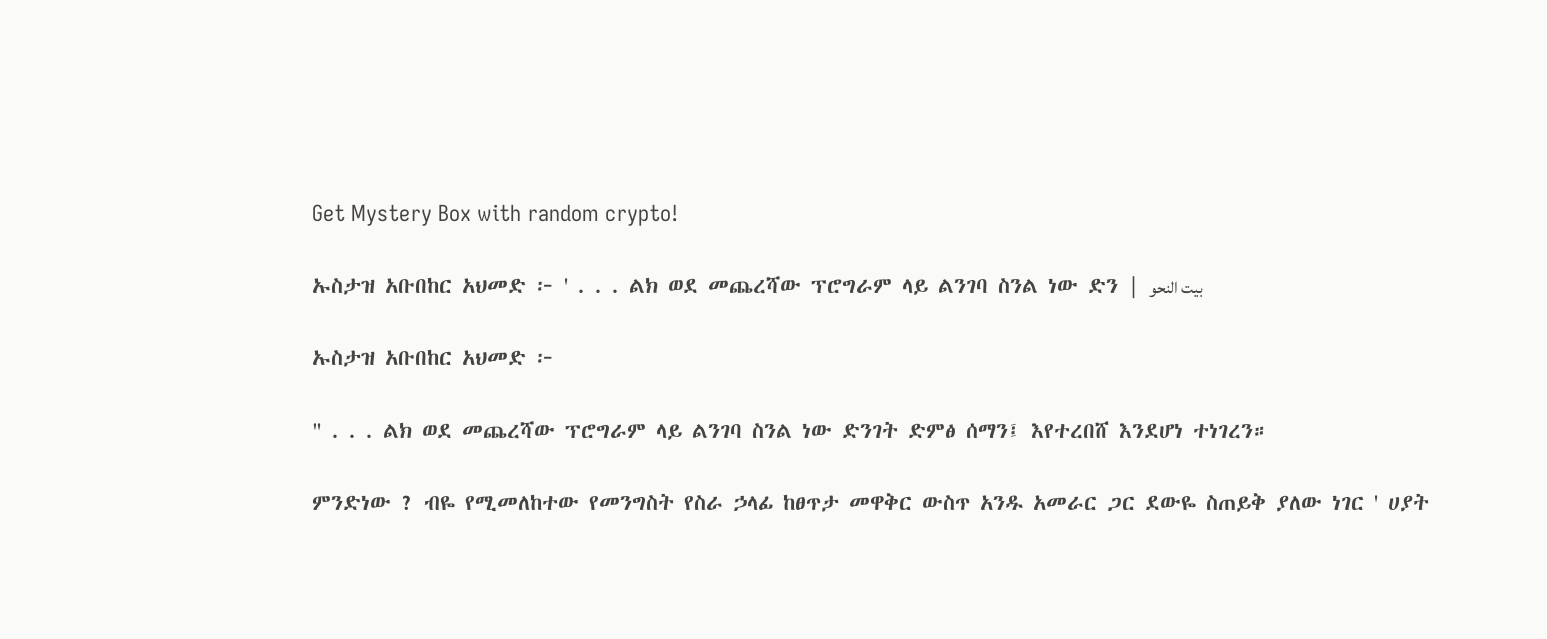Get Mystery Box with random crypto!

ኡስታዝ አቡበከር አህመድ ፦ ' . . . ልክ ወደ መጨረሻው ፕሮግራም ላይ ልንገባ ስንል ነው ድን | بيت النحو

ኡስታዝ አቡበከር አህመድ ፦

" . . . ልክ ወደ መጨረሻው ፕሮግራም ላይ ልንገባ ስንል ነው ድንገት ድምፅ ሰማን፤ እየተረበሸ እንደሆነ ተነገረን።

ምንድነው ? ብዬ የሚመለከተው የመንግስት የስራ ኃላፊ ከፀጥታ መዋቅር ውስጥ አንዱ አመራር ጋር ደውዬ ስጠይቅ ያለው ነገር ' ሀያት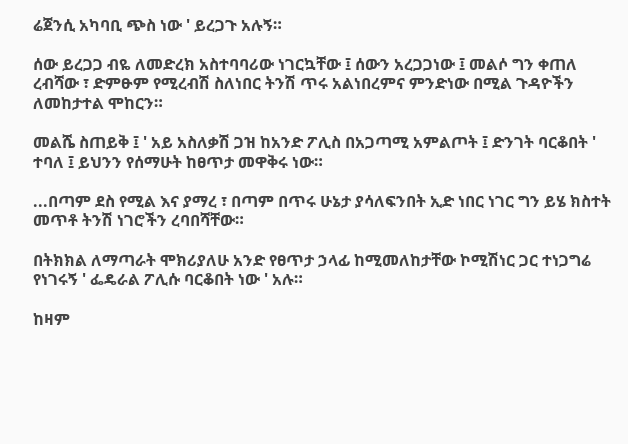ሬጀንሲ አካባቢ ጭስ ነው ' ይረጋጉ አሉኝ።

ሰው ይረጋጋ ብዬ ለመድረክ አስተባባሪው ነገርኳቸው ፤ ሰውን አረጋጋነው ፤ መልሶ ግን ቀጠለ ረብሻው ፣ ድምፁም የሚረብሽ ስለነበር ትንሽ ጥሩ አልነበረምና ምንድነው በሚል ጉዳዮችን ለመከታተል ሞከርን።

መልሼ ስጠይቅ ፤ ' አይ አስለቃሽ ጋዝ ከአንድ ፖሊስ በአጋጣሚ አምልጦት ፤ ድንገት ባርቆበት ' ተባለ ፤ ይህንን የሰማሁት ከፀጥታ መዋቅሩ ነው።

...በጣም ደስ የሚል እና ያማረ ፣ በጣም በጥሩ ሁኔታ ያሳለፍንበት ኢድ ነበር ነገር ግን ይሄ ክስተት መጥቶ ትንሽ ነገሮችን ረባበሻቸው።

በትክክል ለማጣራት ሞክሪያለሁ አንድ የፀጥታ ኃላፊ ከሚመለከታቸው ኮሚሽነር ጋር ተነጋግሬ የነገሩኝ ' ፌዴራል ፖሊሱ ባርቆበት ነው ' አሉ።

ከዛም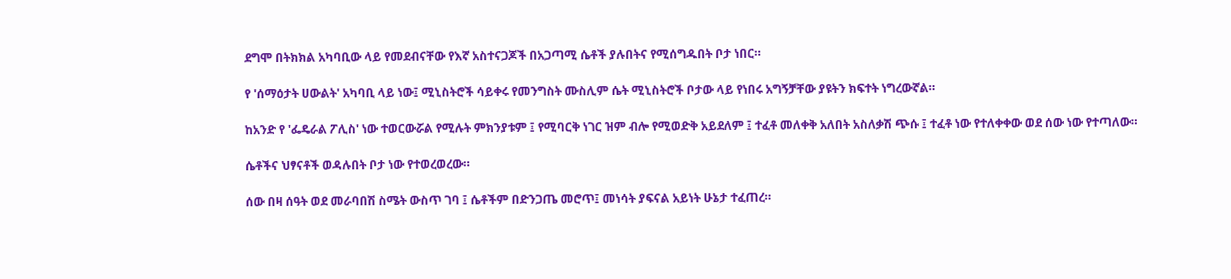ደግሞ በትክክል አካባቢው ላይ የመደብናቸው የእኛ አስተናጋጆች በአጋጣሚ ሴቶች ያሉበትና የሚሰግዱበት ቦታ ነበር።

የ 'ሰማዕታት ሀውልት' አካባቢ ላይ ነው፤ ሚኒስትሮች ሳይቀሩ የመንግስት ሙስሊም ሴት ሚኒስትሮች ቦታው ላይ የነበሩ አግኝቻቸው ያዩትን ክፍተት ነግረውኛል።

ከአንድ የ 'ፌዴራል ፖሊስ' ነው ተወርውሯል የሚሉት ምክንያቱም ፤ የሚባርቅ ነገር ዝም ብሎ የሚወድቅ አይደለም ፤ ተፈቶ መለቀቅ አለበት አስለቃሽ ጭሱ ፤ ተፈቶ ነው የተለቀቀው ወደ ሰው ነው የተጣለው።

ሴቶችና ህፃናቶች ወዳሉበት ቦታ ነው የተወረወረው።

ሰው በዛ ሰዓት ወደ መራባበሽ ስሜት ውስጥ ገባ ፤ ሴቶችም በድንጋጤ መሮጥ፤ መነሳት ያፍናል አይነት ሁኔታ ተፈጠረ።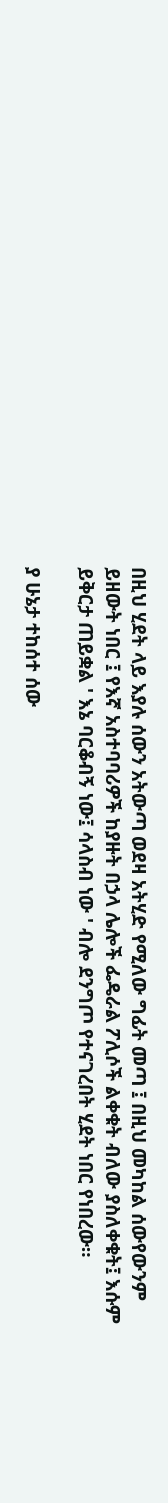በዚህ ሂደት ላይ እያሉ ሰውን አትውጣ ወደዛ አትሂድ የሚለው ግፊት መጣ ፤ በዚህ መካከል ሰውየውንም ይዘውት ነበር ፤ የእኛ አስተባባሪዎች ከያዙት በኃላ ሌሎች ፌዴራል ፖሊሶች ልቀቁት ብለው ያስለቀቁት፤ እሱም ይቅርታ ጠይቋል ' እኔ ባርቆብኝ ነው፤ ሳላስብ ነው ' ብሎ ደንግጦ የተናገረበት ሂደት ነበር የነበረው።

ያ ሁኔታ ተከሰተ ሰው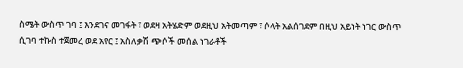ስሜት ውስጥ ገባ ፤ እንደገና መገፋት ፣ ወደዛ አትሄድም ወደዚህ አትመጣም ፣ ሶላት አልሰገደም በዚህ አይነት ነገር ውስጥ ሲገባ ተኩስ ተጀመረ ወደ አየር ፤ አስለቃሽ ጭሶች መሰል ነገራቶች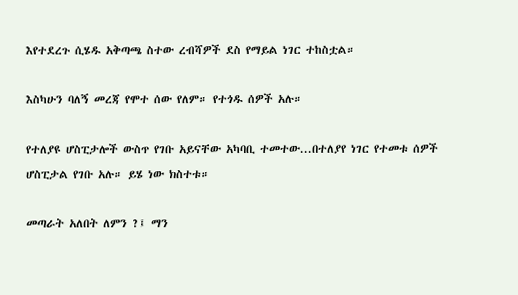እየተደረጉ ሲሄዱ አቅጣጫ ስተው ረብሻዎች ደስ የማይል ነገር ተከስቷል።

እስካሁን ባለኝ መረጃ የሞተ ሰው የለም። የተጎዱ ሰዎች አሉ።

የተለያዩ ሆስፒታሎች ውስጥ የገቡ አይናቸው አካባቢ ተመተው...በተለያየ ነገር የተመቱ ሰዎች ሆስፒታል የገቡ አሉ። ይሄ ነው ክስተቱ።

መጣራት አለበት ለምን ?፤ ማን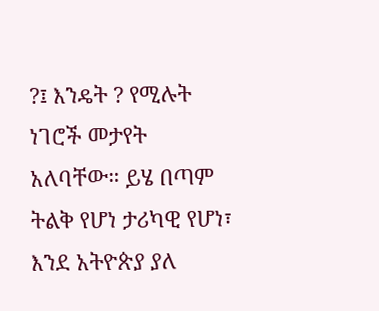?፤ እንዴት ? የሚሉት ነገሮች መታየት አለባቸው። ይሄ በጣም ትልቅ የሆነ ታሪካዊ የሆነ፣ እንደ አትዮጵያ ያለ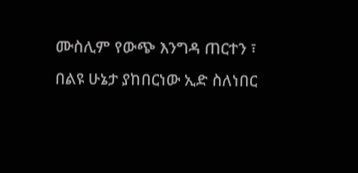ሙስሊም የውጭ እንግዳ ጠርተን ፣ በልዩ ሁኔታ ያከበርነው ኢድ ስለነበር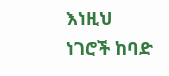እነዚህ ነገሮች ከባድ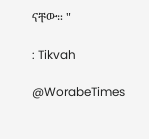ናቸው። "

: Tikvah

@WorabeTimes